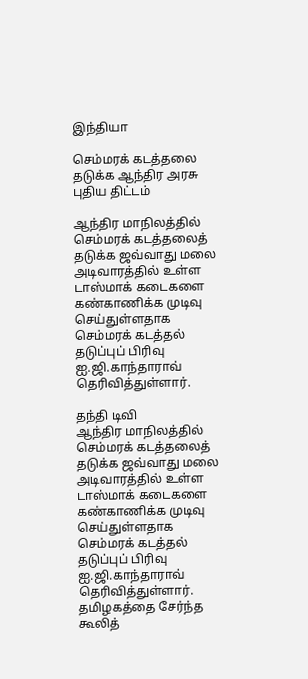இந்தியா

செம்மரக் கடத்தலை தடுக்க ஆந்திர அரசு புதிய திட்டம்

ஆந்திர மாநிலத்தில் செம்மரக் கடத்தலைத் தடுக்க ஜவ்வாது மலை அடிவாரத்தில் உள்ள டாஸ்மாக் கடைகளை கண்காணிக்க முடிவு செய்துள்ளதாக செம்மரக் கடத்தல் தடுப்புப் பிரிவு ஐ.ஜி.காந்தாராவ் தெரிவித்துள்ளார்.

தந்தி டிவி
ஆந்திர மாநிலத்தில் செம்மரக் கடத்தலைத் தடுக்க ஜவ்வாது மலை அடிவாரத்தில் உள்ள டாஸ்மாக் கடைகளை கண்காணிக்க முடிவு செய்துள்ளதாக செம்மரக் கடத்தல் தடுப்புப் பிரிவு ஐ.ஜி.காந்தாராவ் தெரிவித்துள்ளார். தமிழகத்தை சேர்ந்த கூலித்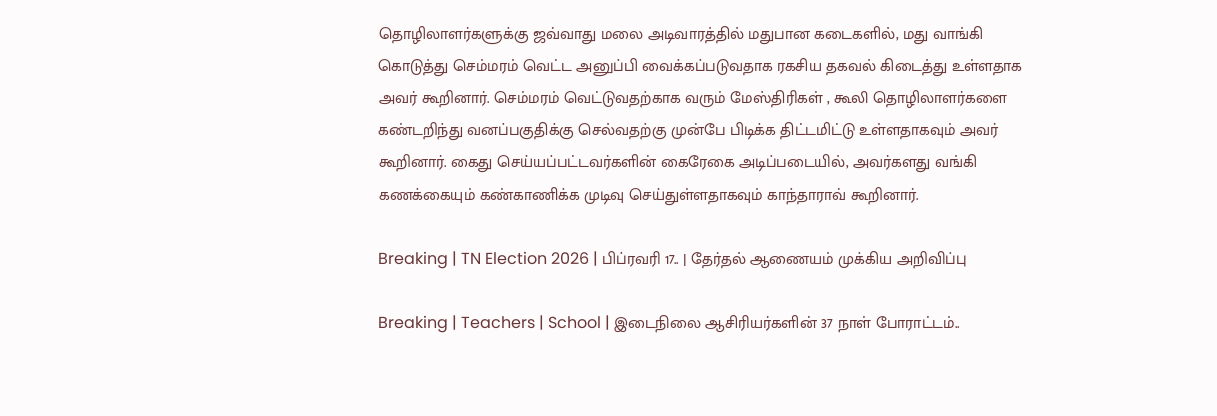தொழிலாளர்களுக்கு ஜவ்வாது மலை அடிவாரத்தில் மதுபான கடைகளில், மது வாங்கி கொடுத்து செம்மரம் வெட்ட அனுப்பி வைக்கப்படுவதாக ரகசிய தகவல் கிடைத்து உள்ளதாக அவர் கூறினார். செம்மரம் வெட்டுவதற்காக வரும் மேஸ்திரிகள் , கூலி தொழிலாளர்களை கண்டறிந்து வனப்பகுதிக்கு செல்வதற்கு முன்பே பிடிக்க திட்டமிட்டு உள்ளதாகவும் அவர் கூறினார். கைது செய்யப்பட்டவர்களின் கைரேகை அடிப்படையில், அவர்களது வங்கி கணக்கையும் கண்காணிக்க முடிவு செய்துள்ளதாகவும் காந்தாராவ் கூறினார்.

Breaking | TN Election 2026 | பிப்ரவரி 17.. | தேர்தல் ஆணையம் முக்கிய அறிவிப்பு

Breaking | Teachers | School | இடைநிலை ஆசிரியர்களின் 37 நாள் போராட்டம்..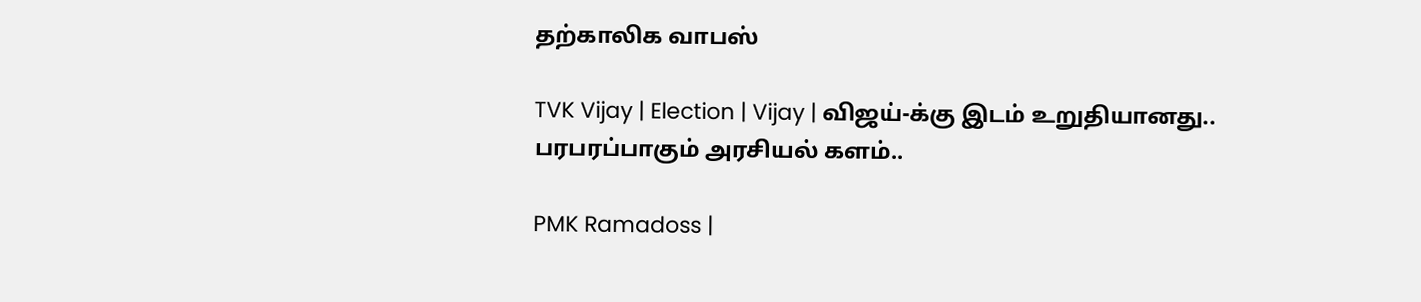தற்காலிக வாபஸ்

TVK Vijay | Election | Vijay | விஜய்-க்கு இடம் உறுதியானது.. பரபரப்பாகும் அரசியல் களம்..

PMK Ramadoss |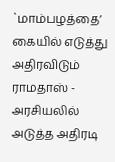`மாம்பழத்தை’ கையில் எடுத்து அதிரவிடும் ராமதாஸ் - அரசியலில் அடுத்த அதிரடி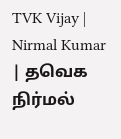TVK Vijay | Nirmal Kumar | தவெக நிர்மல்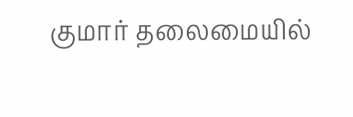குமார் தலைமையில்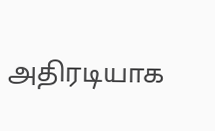அதிரடியாக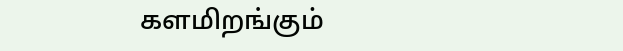களமிறங்கும்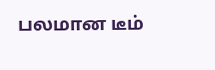பலமான டீம்